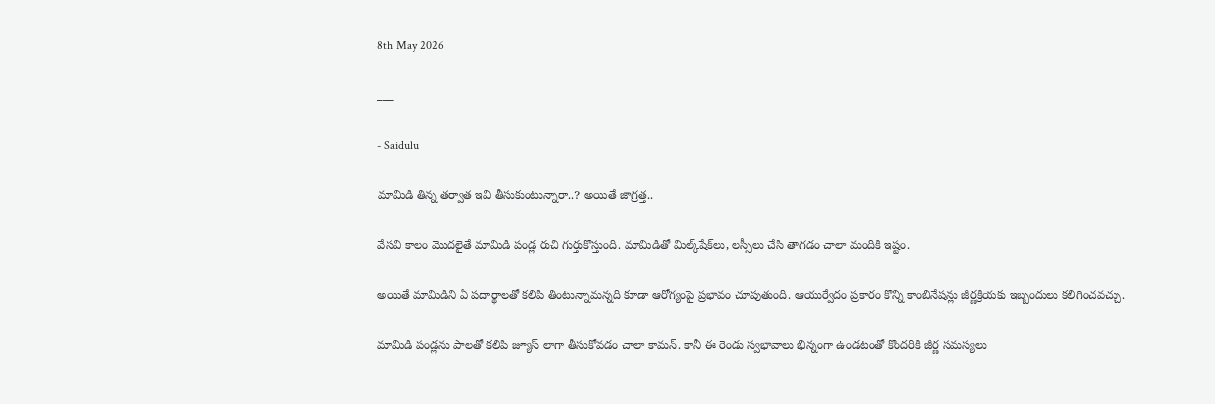8th May 2026

___

- Saidulu

మామిడి తిన్న తర్వాత ఇవి తీసుకుంటున్నారా..? అయితే జాగ్రత్త..

వేసవి కాలం మొదలైతే మామిడి పండ్ల రుచి గుర్తుకొస్తుంది. మామిడితో మిల్క్‌షేక్‌లు, లస్సీలు చేసి తాగడం చాలా మందికి ఇష్టం.

అయితే మామిడిని ఏ పదార్థాలతో కలిపి తింటున్నామన్నది కూడా ఆరోగ్యంపై ప్రభావం చూపుతుంది. ఆయుర్వేదం ప్రకారం కొన్ని కాంబినేషన్లు జీర్ణక్రియకు ఇబ్బందులు కలిగించవచ్చు.

మామిడి పండ్లను పాలతో కలిపి జ్యూస్ లాగా తీసుకోవడం చాలా కామన్. కానీ ఈ రెండు స్వభావాలు భిన్నంగా ఉండటంతో కొందరికి జీర్ణ సమస్యలు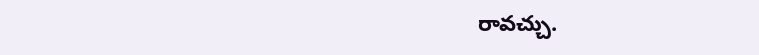రావచ్చు.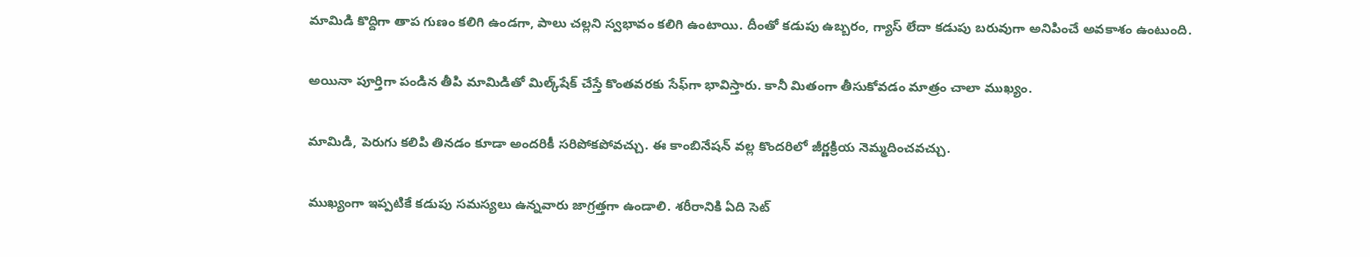మామిడి కొద్దిగా తాప గుణం కలిగి ఉండగా, పాలు చల్లని స్వభావం కలిగి ఉంటాయి. దీంతో కడుపు ఉబ్బరం, గ్యాస్ లేదా కడుపు బరువుగా అనిపించే అవకాశం ఉంటుంది.

అయినా పూర్తిగా పండిన తీపి మామిడితో మిల్క్‌షేక్ చేస్తే కొంతవరకు సేఫ్‌గా భావిస్తారు. కానీ మితంగా తీసుకోవడం మాత్రం చాలా ముఖ్యం.

మామిడి, పెరుగు కలిపి తినడం కూడా అందరికీ సరిపోకపోవచ్చు. ఈ కాంబినేషన్ వల్ల కొందరిలో జీర్ణక్రియ నెమ్మదించవచ్చు.

ముఖ్యంగా ఇప్పటికే కడుపు సమస్యలు ఉన్నవారు జాగ్రత్తగా ఉండాలి. శరీరానికి ఏది సెట్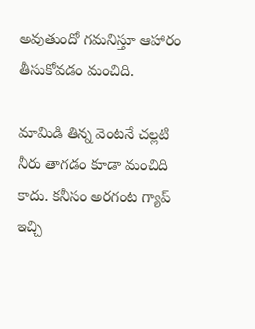అవుతుందో గమనిస్తూ ఆహారం తీసుకోవడం మంచిది.

మామిడి తిన్న వెంటనే చల్లటి నీరు తాగడం కూడా మంచిది కాదు. కనీసం అరగంట గ్యాప్ ఇచ్చి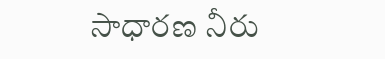సాధారణ నీరు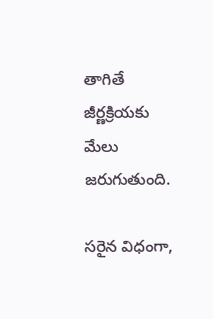తాగితే జీర్ణక్రియకు మేలు జరుగుతుంది.

సరైన విధంగా,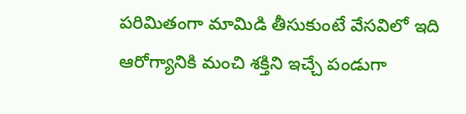పరిమితంగా మామిడి తీసుకుంటే వేసవిలో ఇది ఆరోగ్యానికి మంచి శక్తిని ఇచ్చే పండుగా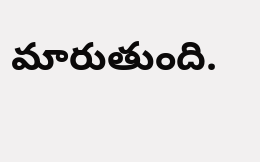మారుతుంది.